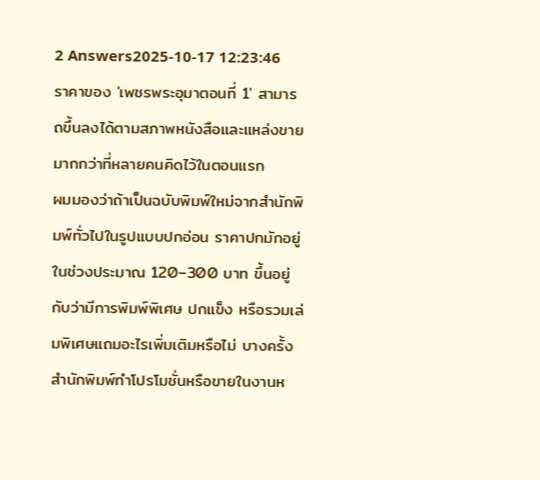2 Answers2025-10-17 12:23:46
ราคาของ 'เพชรพระอุมาตอนที่ 1' สามารถขึ้นลงได้ตามสภาพหนังสือและแหล่งขายมากกว่าที่หลายคนคิดไว้ในตอนแรก
ผมมองว่าถ้าเป็นฉบับพิมพ์ใหม่จากสำนักพิมพ์ทั่วไปในรูปแบบปกอ่อน ราคาปกมักอยู่ในช่วงประมาณ 120–300 บาท ขึ้นอยู่กับว่ามีการพิมพ์พิเศษ ปกแข็ง หรือรวมเล่มพิเศษแถมอะไรเพิ่มเติมหรือไม่ บางครั้งสำนักพิมพ์ทำโปรโมชั่นหรือขายในงานห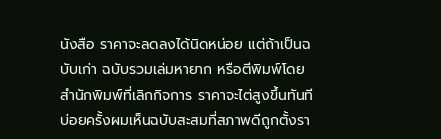นังสือ ราคาจะลดลงได้นิดหน่อย แต่ถ้าเป็นฉบับเก่า ฉบับรวมเล่มหายาก หรือตีพิมพ์โดยสำนักพิมพ์ที่เลิกกิจการ ราคาจะไต่สูงขึ้นทันที บ่อยครั้งผมเห็นฉบับสะสมที่สภาพดีถูกตั้งรา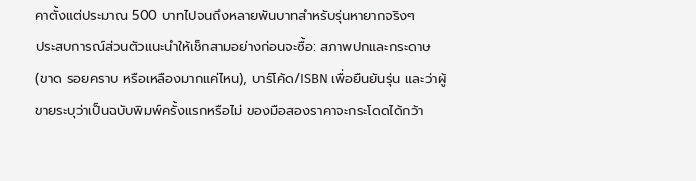คาตั้งแต่ประมาณ 500 บาทไปจนถึงหลายพันบาทสำหรับรุ่นหายากจริงๆ
ประสบการณ์ส่วนตัวแนะนำให้เช็กสามอย่างก่อนจะซื้อ: สภาพปกและกระดาษ (ขาด รอยคราบ หรือเหลืองมากแค่ไหน), บาร์โค้ด/ISBN เพื่อยืนยันรุ่น และว่าผู้ขายระบุว่าเป็นฉบับพิมพ์ครั้งแรกหรือไม่ ของมือสองราคาจะกระโดดได้กว้า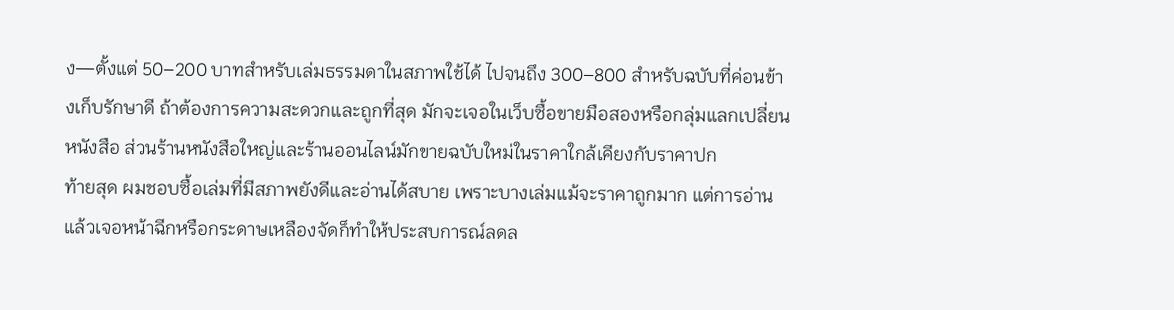ง—ตั้งแต่ 50–200 บาทสำหรับเล่มธรรมดาในสภาพใช้ได้ ไปจนถึง 300–800 สำหรับฉบับที่ค่อนข้างเก็บรักษาดี ถ้าต้องการความสะดวกและถูกที่สุด มักจะเจอในเว็บซื้อขายมือสองหรือกลุ่มแลกเปลี่ยนหนังสือ ส่วนร้านหนังสือใหญ่และร้านออนไลน์มักขายฉบับใหม่ในราคาใกล้เคียงกับราคาปก
ท้ายสุด ผมชอบซื้อเล่มที่มีสภาพยังดีและอ่านได้สบาย เพราะบางเล่มแม้จะราคาถูกมาก แต่การอ่านแล้วเจอหน้าฉีกหรือกระดาษเหลืองจัดก็ทำให้ประสบการณ์ลดล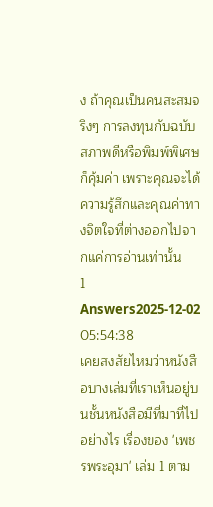ง ถ้าคุณเป็นคนสะสมจริงๆ การลงทุนกับฉบับสภาพดีหรือพิมพ์พิเศษก็คุ้มค่า เพราะคุณจะได้ความรู้สึกและคุณค่าทางจิตใจที่ต่างออกไปจากแค่การอ่านเท่านั้น
1 Answers2025-12-02 05:54:38
เคยสงสัยไหมว่าหนังสือบางเล่มที่เราเห็นอยู่บนชั้นหนังสือมีที่มาที่ไปอย่างไร เรื่องของ 'เพชรพระอุมา' เล่ม 1 ตาม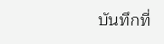บันทึกที่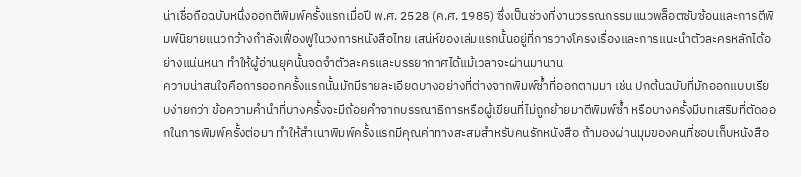น่าเชื่อถือฉบับหนึ่งออกตีพิมพ์ครั้งแรกเมื่อปี พ.ศ. 2528 (ค.ศ. 1985) ซึ่งเป็นช่วงที่งานวรรณกรรมแนวพล็อตซับซ้อนและการตีพิมพ์นิยายแนวกว้างกำลังเฟื่องฟูในวงการหนังสือไทย เสน่ห์ของเล่มแรกนั้นอยู่ที่การวางโครงเรื่องและการแนะนำตัวละครหลักได้อย่างแน่นหนา ทำให้ผู้อ่านยุคนั้นจดจำตัวละครและบรรยากาศได้แม้เวลาจะผ่านมานาน
ความน่าสนใจคือการออกครั้งแรกนั้นมักมีรายละเอียดบางอย่างที่ต่างจากพิมพ์ซ้ำที่ออกตามมา เช่น ปกต้นฉบับที่มักออกแบบเรียบง่ายกว่า ข้อความคำนำที่บางครั้งจะมีถ้อยคำจากบรรณาธิการหรือผู้เขียนที่ไม่ถูกย้ายมาตีพิมพ์ซ้ำ หรือบางครั้งมีบทเสริมที่ตัดออกในการพิมพ์ครั้งต่อมา ทำให้สำเนาพิมพ์ครั้งแรกมีคุณค่าทางสะสมสำหรับคนรักหนังสือ ถ้ามองผ่านมุมของคนที่ชอบเก็บหนังสือ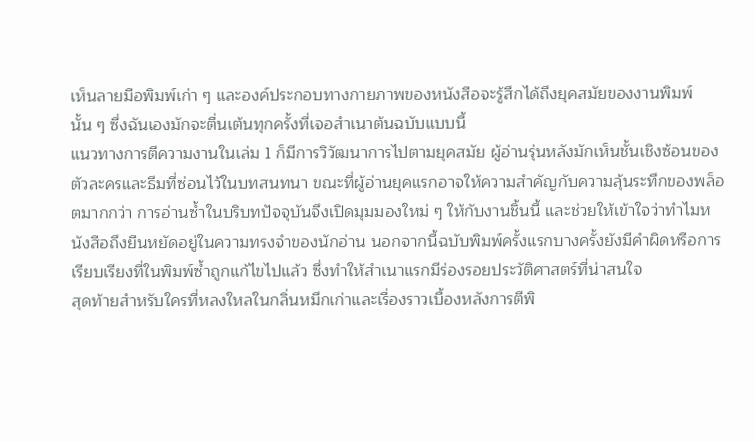เห็นลายมือพิมพ์เก่า ๆ และองค์ประกอบทางกายภาพของหนังสือจะรู้สึกได้ถึงยุคสมัยของงานพิมพ์นั้น ๆ ซึ่งฉันเองมักจะตื่นเต้นทุกครั้งที่เจอสำเนาต้นฉบับแบบนี้
แนวทางการตีความงานในเล่ม 1 ก็มีการวิวัฒนาการไปตามยุคสมัย ผู้อ่านรุ่นหลังมักเห็นชั้นเชิงซ้อนของตัวละครและธีมที่ซ่อนไว้ในบทสนทนา ขณะที่ผู้อ่านยุคแรกอาจให้ความสำคัญกับความลุ้นระทึกของพล็อตมากกว่า การอ่านซ้ำในบริบทปัจจุบันจึงเปิดมุมมองใหม่ ๆ ให้กับงานชิ้นนี้ และช่วยให้เข้าใจว่าทำไมหนังสือถึงยืนหยัดอยู่ในความทรงจำของนักอ่าน นอกจากนี้ฉบับพิมพ์ครั้งแรกบางครั้งยังมีคำผิดหรือการเรียบเรียงที่ในพิมพ์ซ้ำถูกแก้ไขไปแล้ว ซึ่งทำให้สำเนาแรกมีร่องรอยประวัติศาสตร์ที่น่าสนใจ
สุดท้ายสำหรับใครที่หลงใหลในกลิ่นหมึกเก่าและเรื่องราวเบื้องหลังการตีพิ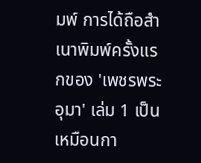มพ์ การได้ถือสำเนาพิมพ์ครั้งแรกของ 'เพชรพระอุมา' เล่ม 1 เป็นเหมือนกา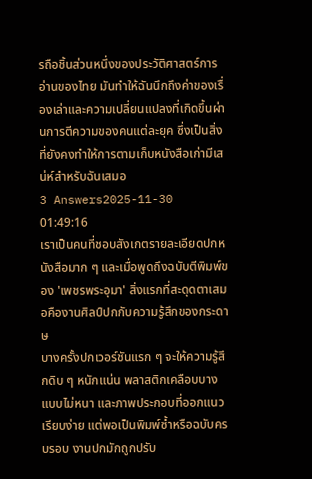รถือชิ้นส่วนหนึ่งของประวัติศาสตร์การอ่านของไทย มันทำให้ฉันนึกถึงค่าของเรื่องเล่าและความเปลี่ยนแปลงที่เกิดขึ้นผ่านการตีความของคนแต่ละยุค ซึ่งเป็นสิ่งที่ยังคงทำให้การตามเก็บหนังสือเก่ามีเสน่ห์สำหรับฉันเสมอ
3 Answers2025-11-30 01:49:16
เราเป็นคนที่ชอบสังเกตรายละเอียดปกหนังสือมาก ๆ และเมื่อพูดถึงฉบับตีพิมพ์ของ 'เพชรพระอุมา' สิ่งแรกที่สะดุดตาเสมอคืองานศิลป์ปกกับความรู้สึกของกระดาษ
บางครั้งปกเวอร์ชันแรก ๆ จะให้ความรู้สึกดิบ ๆ หนักแน่น พลาสติกเคลือบบางแบบไม่หนา และภาพประกอบที่ออกแนวเรียบง่าย แต่พอเป็นพิมพ์ซ้ำหรือฉบับครบรอบ งานปกมักถูกปรับ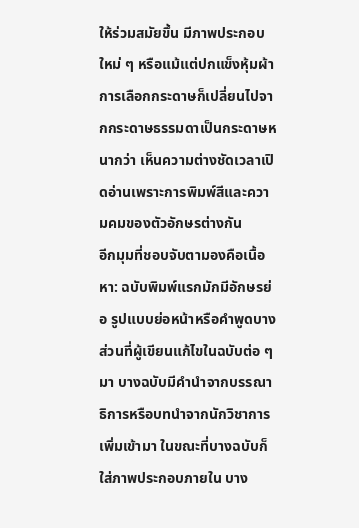ให้ร่วมสมัยขึ้น มีภาพประกอบใหม่ ๆ หรือแม้แต่ปกแข็งหุ้มผ้า การเลือกกระดาษก็เปลี่ยนไปจากกระดาษธรรมดาเป็นกระดาษหนากว่า เห็นความต่างชัดเวลาเปิดอ่านเพราะการพิมพ์สีและความคมของตัวอักษรต่างกัน
อีกมุมที่ชอบจับตามองคือเนื้อหา: ฉบับพิมพ์แรกมักมีอักษรย่อ รูปแบบย่อหน้าหรือคำพูดบางส่วนที่ผู้เขียนแก้ไขในฉบับต่อ ๆ มา บางฉบับมีคำนำจากบรรณาธิการหรือบทนำจากนักวิชาการเพิ่มเข้ามา ในขณะที่บางฉบับก็ใส่ภาพประกอบภายใน บาง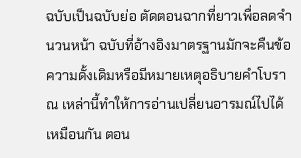ฉบับเป็นฉบับย่อ ตัดตอนฉากที่ยาวเพื่อลดจำนวนหน้า ฉบับที่อ้างอิงมาตรฐานมักจะคืนข้อความดั้งเดิมหรือมีหมายเหตุอธิบายคำโบราณ เหล่านี้ทำให้การอ่านเปลี่ยนอารมณ์ไปได้เหมือนกัน ตอน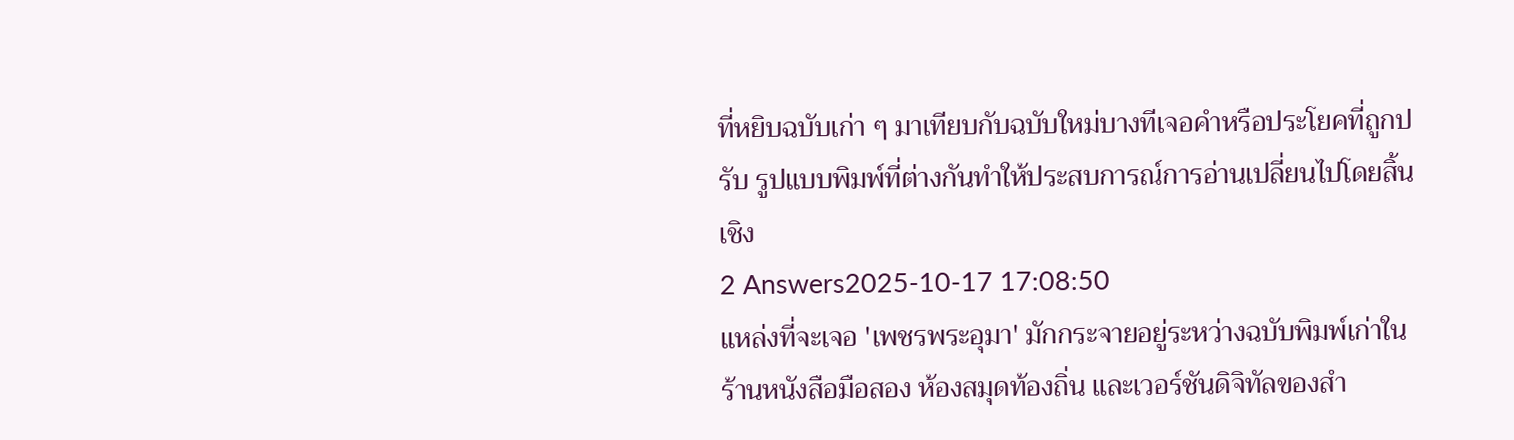ที่หยิบฉบับเก่า ๆ มาเทียบกับฉบับใหม่บางทีเจอคำหรือประโยคที่ถูกปรับ รูปแบบพิมพ์ที่ต่างกันทำให้ประสบการณ์การอ่านเปลี่ยนไปโดยสิ้นเชิง
2 Answers2025-10-17 17:08:50
แหล่งที่จะเจอ 'เพชรพระอุมา' มักกระจายอยู่ระหว่างฉบับพิมพ์เก่าในร้านหนังสือมือสอง ห้องสมุดท้องถิ่น และเวอร์ชันดิจิทัลของสำ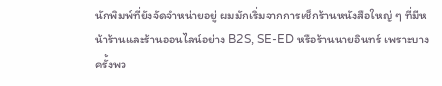นักพิมพ์ที่ยังจัดจำหน่ายอยู่ ผมมักเริ่มจากการเช็กร้านหนังสือใหญ่ ๆ ที่มีหน้าร้านและร้านออนไลน์อย่าง B2S, SE-ED หรือร้านนายอินทร์ เพราะบางครั้งพว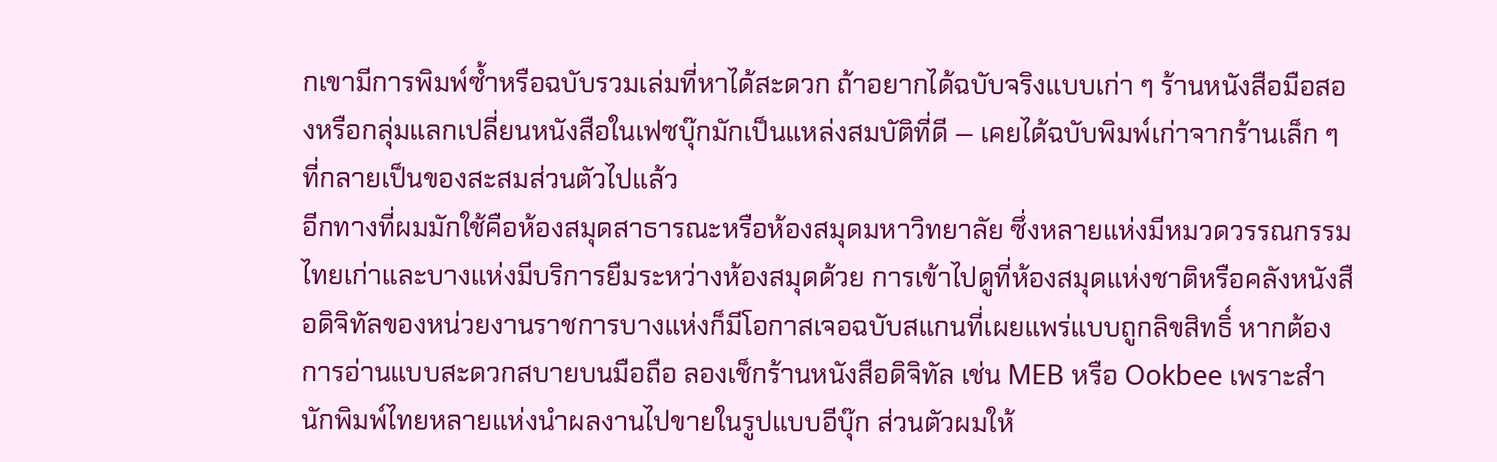กเขามีการพิมพ์ซ้ำหรือฉบับรวมเล่มที่หาได้สะดวก ถ้าอยากได้ฉบับจริงแบบเก่า ๆ ร้านหนังสือมือสองหรือกลุ่มแลกเปลี่ยนหนังสือในเฟซบุ๊กมักเป็นแหล่งสมบัติที่ดี — เคยได้ฉบับพิมพ์เก่าจากร้านเล็ก ๆ ที่กลายเป็นของสะสมส่วนตัวไปแล้ว
อีกทางที่ผมมักใช้คือห้องสมุดสาธารณะหรือห้องสมุดมหาวิทยาลัย ซึ่งหลายแห่งมีหมวดวรรณกรรมไทยเก่าและบางแห่งมีบริการยืมระหว่างห้องสมุดด้วย การเข้าไปดูที่ห้องสมุดแห่งชาติหรือคลังหนังสือดิจิทัลของหน่วยงานราชการบางแห่งก็มีโอกาสเจอฉบับสแกนที่เผยแพร่แบบถูกลิขสิทธิ์ หากต้องการอ่านแบบสะดวกสบายบนมือถือ ลองเช็กร้านหนังสือดิจิทัล เช่น MEB หรือ Ookbee เพราะสำนักพิมพ์ไทยหลายแห่งนำผลงานไปขายในรูปแบบอีบุ๊ก ส่วนตัวผมให้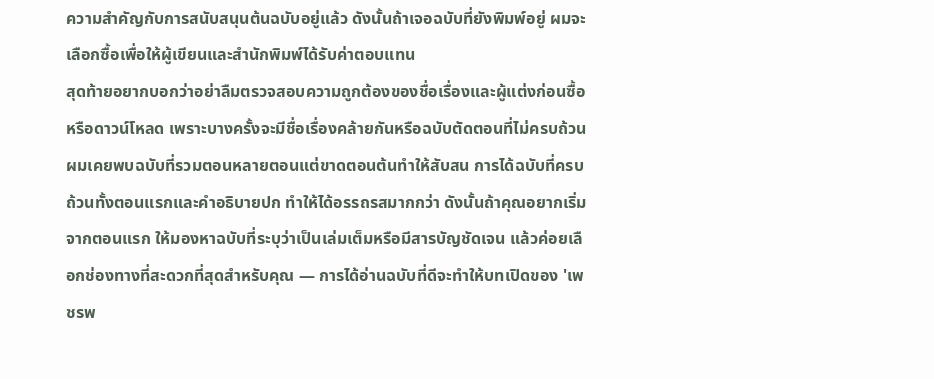ความสำคัญกับการสนับสนุนต้นฉบับอยู่แล้ว ดังนั้นถ้าเจอฉบับที่ยังพิมพ์อยู่ ผมจะเลือกซื้อเพื่อให้ผู้เขียนและสำนักพิมพ์ได้รับค่าตอบแทน
สุดท้ายอยากบอกว่าอย่าลืมตรวจสอบความถูกต้องของชื่อเรื่องและผู้แต่งก่อนซื้อหรือดาวน์โหลด เพราะบางครั้งจะมีชื่อเรื่องคล้ายกันหรือฉบับตัดตอนที่ไม่ครบถ้วน ผมเคยพบฉบับที่รวมตอนหลายตอนแต่ขาดตอนต้นทำให้สับสน การได้ฉบับที่ครบถ้วนทั้งตอนแรกและคำอธิบายปก ทำให้ได้อรรถรสมากกว่า ดังนั้นถ้าคุณอยากเริ่มจากตอนแรก ให้มองหาฉบับที่ระบุว่าเป็นเล่มเต็มหรือมีสารบัญชัดเจน แล้วค่อยเลือกช่องทางที่สะดวกที่สุดสำหรับคุณ — การได้อ่านฉบับที่ดีจะทำให้บทเปิดของ 'เพชรพ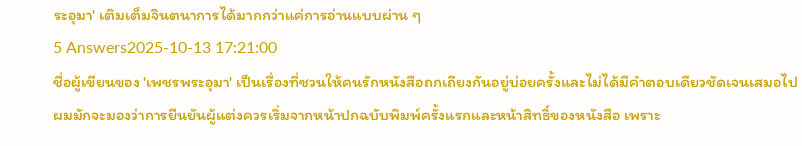ระอุมา' เติมเต็มจินตนาการได้มากกว่าแค่การอ่านแบบผ่าน ๆ
5 Answers2025-10-13 17:21:00
ชื่อผู้เขียนของ 'เพชรพระอุมา' เป็นเรื่องที่ชวนให้คนรักหนังสือถกเถียงกันอยู่บ่อยครั้งและไม่ได้มีคำตอบเดียวชัดเจนเสมอไป
ผมมักจะมองว่าการยืนยันผู้แต่งควรเริ่มจากหน้าปกฉบับพิมพ์ครั้งแรกและหน้าสิทธิ์ของหนังสือ เพราะ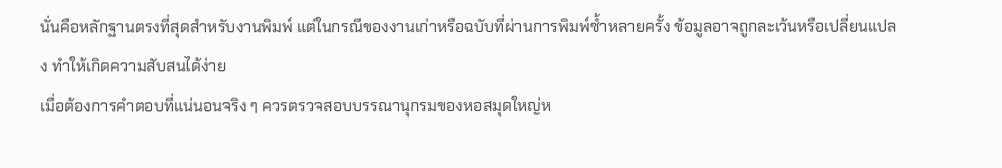นั่นคือหลักฐานตรงที่สุดสำหรับงานพิมพ์ แต่ในกรณีของงานเก่าหรือฉบับที่ผ่านการพิมพ์ซ้ำหลายครั้ง ข้อมูลอาจถูกละเว้นหรือเปลี่ยนแปลง ทำให้เกิดความสับสนได้ง่าย
เมื่อต้องการคำตอบที่แน่นอนจริง ๆ ควรตรวจสอบบรรณานุกรมของหอสมุดใหญ่ห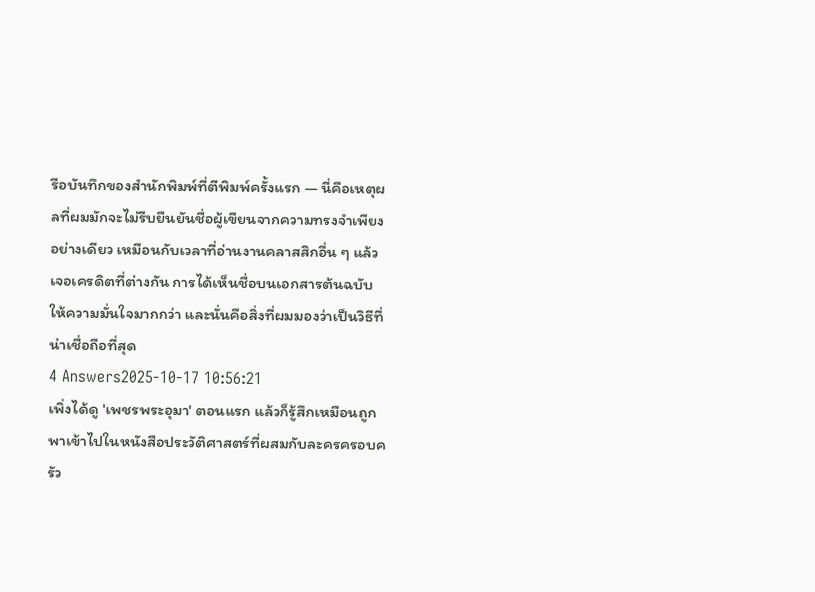รือบันทึกของสำนักพิมพ์ที่ตีพิมพ์ครั้งแรก — นี่คือเหตุผลที่ผมมักจะไม่รีบยืนยันชื่อผู้เขียนจากความทรงจำเพียงอย่างเดียว เหมือนกับเวลาที่อ่านงานคลาสสิกอื่น ๆ แล้วเจอเครดิตที่ต่างกัน การได้เห็นชื่อบนเอกสารต้นฉบับให้ความมั่นใจมากกว่า และนั่นคือสิ่งที่ผมมองว่าเป็นวิธีที่น่าเชื่อถือที่สุด
4 Answers2025-10-17 10:56:21
เพิ่งได้ดู 'เพชรพระอุมา' ตอนแรก แล้วก็รู้สึกเหมือนถูกพาเข้าไปในหนังสือประวัติศาสตร์ที่ผสมกับละครครอบครัว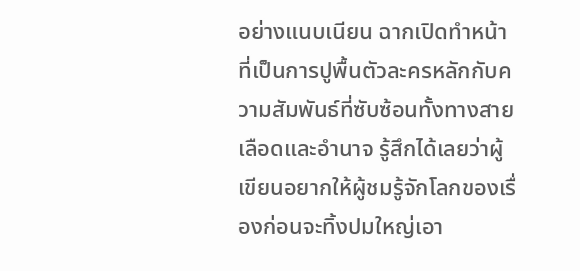อย่างแนบเนียน ฉากเปิดทำหน้าที่เป็นการปูพื้นตัวละครหลักกับความสัมพันธ์ที่ซับซ้อนทั้งทางสายเลือดและอำนาจ รู้สึกได้เลยว่าผู้เขียนอยากให้ผู้ชมรู้จักโลกของเรื่องก่อนจะทิ้งปมใหญ่เอา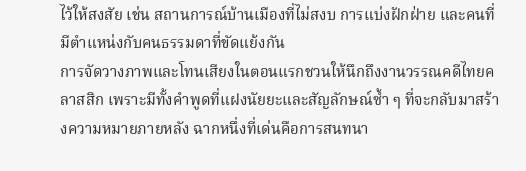ไว้ให้สงสัย เช่น สถานการณ์บ้านเมืองที่ไม่สงบ การแบ่งฝักฝ่าย และคนที่มีตำแหน่งกับคนธรรมดาที่ขัดแย้งกัน
การจัดวางภาพและโทนเสียงในตอนแรกชวนให้นึกถึงงานวรรณคดีไทยคลาสสิก เพราะมีทั้งคำพูดที่แฝงนัยยะและสัญลักษณ์ซ้ำ ๆ ที่จะกลับมาสร้างความหมายภายหลัง ฉากหนึ่งที่เด่นคือการสนทนา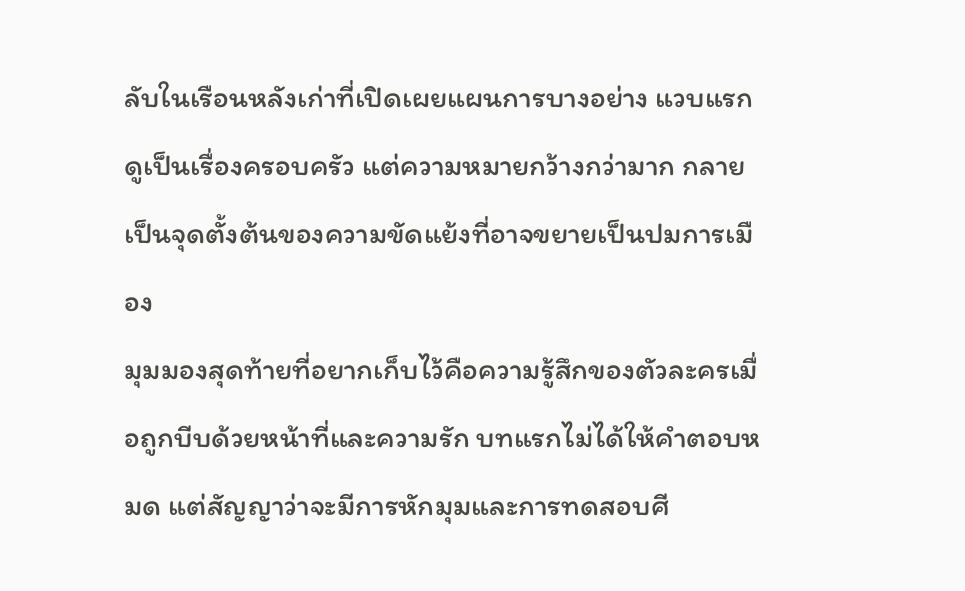ลับในเรือนหลังเก่าที่เปิดเผยแผนการบางอย่าง แวบแรกดูเป็นเรื่องครอบครัว แต่ความหมายกว้างกว่ามาก กลายเป็นจุดตั้งต้นของความขัดแย้งที่อาจขยายเป็นปมการเมือง
มุมมองสุดท้ายที่อยากเก็บไว้คือความรู้สึกของตัวละครเมื่อถูกบีบด้วยหน้าที่และความรัก บทแรกไม่ได้ให้คำตอบหมด แต่สัญญาว่าจะมีการหักมุมและการทดสอบศี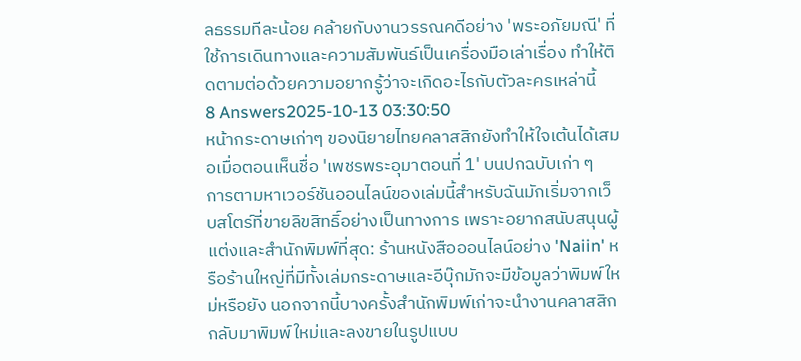ลธรรมทีละน้อย คล้ายกับงานวรรณคดีอย่าง 'พระอภัยมณี' ที่ใช้การเดินทางและความสัมพันธ์เป็นเครื่องมือเล่าเรื่อง ทำให้ติดตามต่อด้วยความอยากรู้ว่าจะเกิดอะไรกับตัวละครเหล่านี้
8 Answers2025-10-13 03:30:50
หน้ากระดาษเก่าๆ ของนิยายไทยคลาสสิกยังทำให้ใจเต้นได้เสมอเมื่อตอนเห็นชื่อ 'เพชรพระอุมาตอนที่ 1' บนปกฉบับเก่า ๆ
การตามหาเวอร์ชันออนไลน์ของเล่มนี้สำหรับฉันมักเริ่มจากเว็บสโตร์ที่ขายลิขสิทธิ์อย่างเป็นทางการ เพราะอยากสนับสนุนผู้แต่งและสำนักพิมพ์ที่สุด: ร้านหนังสือออนไลน์อย่าง 'Naiin' หรือร้านใหญ่ที่มีทั้งเล่มกระดาษและอีบุ๊กมักจะมีข้อมูลว่าพิมพ์ใหม่หรือยัง นอกจากนี้บางครั้งสำนักพิมพ์เก่าจะนำงานคลาสสิกกลับมาพิมพ์ใหม่และลงขายในรูปแบบ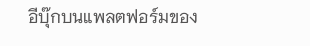อีบุ๊กบนแพลตฟอร์มของ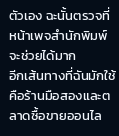ตัวเอง ฉะนั้นตรวจที่หน้าเพจสำนักพิมพ์จะช่วยได้มาก
อีกเส้นทางที่ฉันมักใช้คือร้านมือสองและตลาดซื้อขายออนไล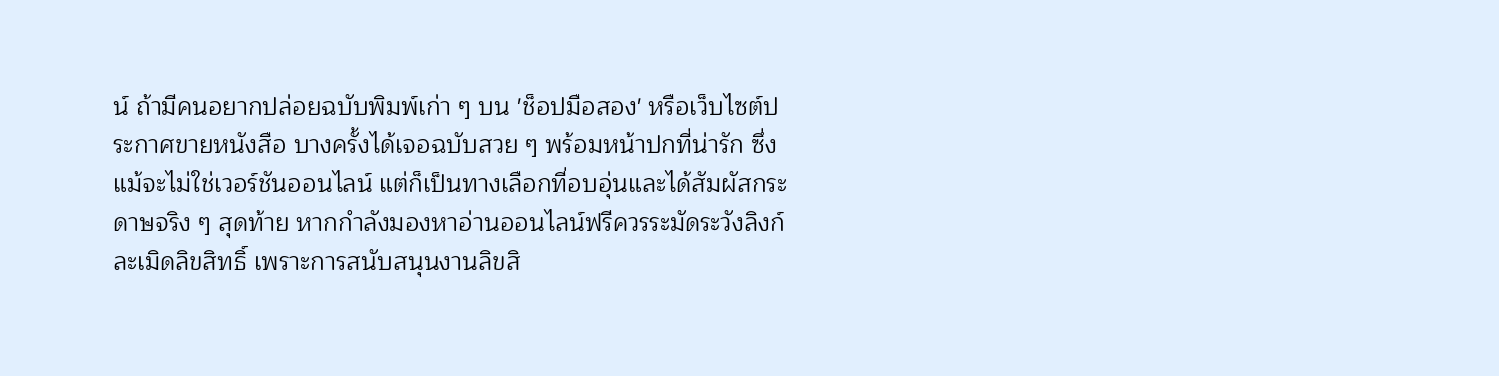น์ ถ้ามีคนอยากปล่อยฉบับพิมพ์เก่า ๆ บน 'ช็อปมือสอง' หรือเว็บไซต์ประกาศขายหนังสือ บางครั้งได้เจอฉบับสวย ๆ พร้อมหน้าปกที่น่ารัก ซึ่งแม้จะไม่ใช่เวอร์ชันออนไลน์ แต่ก็เป็นทางเลือกที่อบอุ่นและได้สัมผัสกระดาษจริง ๆ สุดท้าย หากกำลังมองหาอ่านออนไลน์ฟรีควรระมัดระวังลิงก์ละเมิดลิขสิทธิ์ เพราะการสนับสนุนงานลิขสิ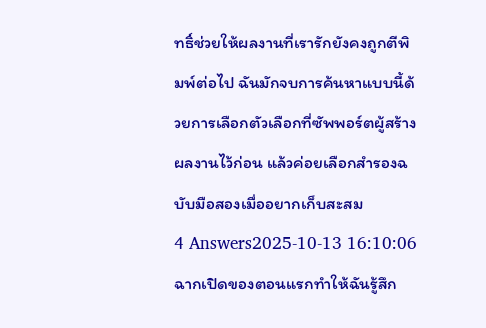ทธิ์ช่วยให้ผลงานที่เรารักยังคงถูกตีพิมพ์ต่อไป ฉันมักจบการค้นหาแบบนี้ด้วยการเลือกตัวเลือกที่ซัพพอร์ตผู้สร้างผลงานไว้ก่อน แล้วค่อยเลือกสำรองฉบับมือสองเมื่ออยากเก็บสะสม
4 Answers2025-10-13 16:10:06
ฉากเปิดของตอนแรกทำให้ฉันรู้สึก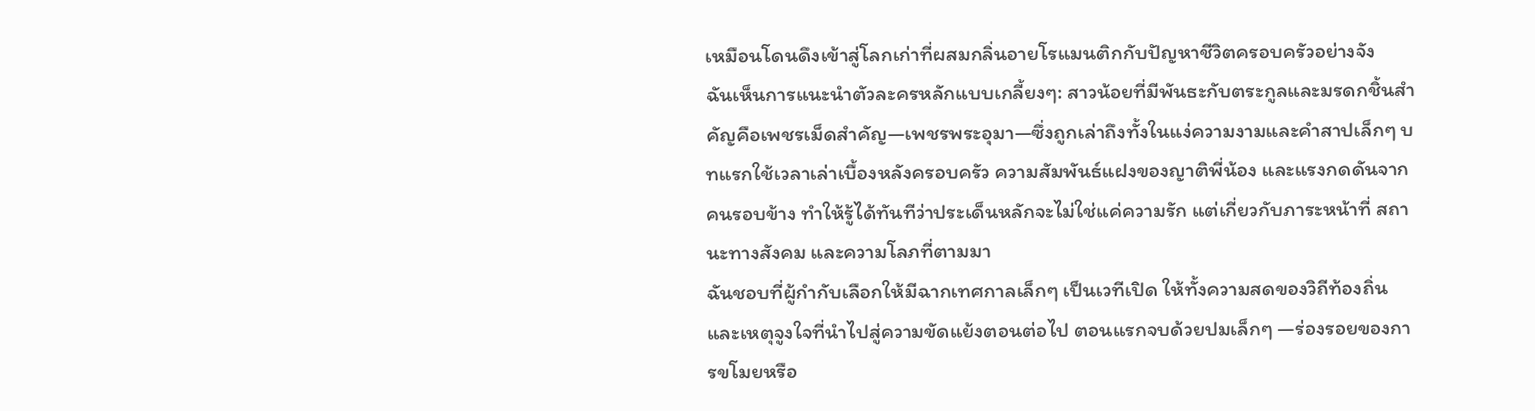เหมือนโดนดึงเข้าสู่โลกเก่าที่ผสมกลิ่นอายโรแมนติกกับปัญหาชีวิตครอบครัวอย่างจัง
ฉันเห็นการแนะนำตัวละครหลักแบบเกลี้ยงๆ: สาวน้อยที่มีพันธะกับตระกูลและมรดกชิ้นสำคัญคือเพชรเม็ดสำคัญ—เพชรพระอุมา—ซึ่งถูกเล่าถึงทั้งในแง่ความงามและคำสาปเล็กๆ บทแรกใช้เวลาเล่าเบื้องหลังครอบครัว ความสัมพันธ์แฝงของญาติพี่น้อง และแรงกดดันจากคนรอบข้าง ทำให้รู้ได้ทันทีว่าประเด็นหลักจะไม่ใช่แค่ความรัก แต่เกี่ยวกับภาระหน้าที่ สถานะทางสังคม และความโลภที่ตามมา
ฉันชอบที่ผู้กำกับเลือกให้มีฉากเทศกาลเล็กๆ เป็นเวทีเปิด ให้ทั้งความสดของวิถีท้องถิ่นและเหตุจูงใจที่นำไปสู่ความขัดแย้งตอนต่อไป ตอนแรกจบด้วยปมเล็กๆ —ร่องรอยของการขโมยหรือ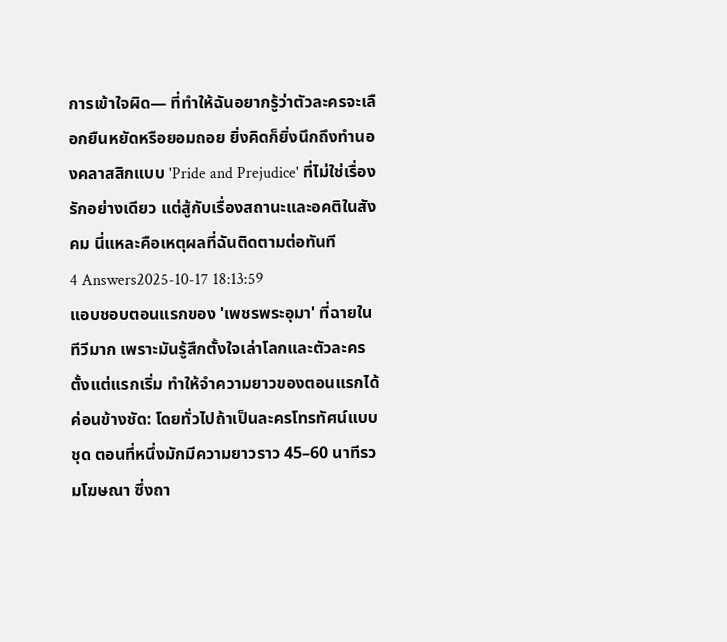การเข้าใจผิด— ที่ทำให้ฉันอยากรู้ว่าตัวละครจะเลือกยืนหยัดหรือยอมถอย ยิ่งคิดก็ยิ่งนึกถึงทำนองคลาสสิกแบบ 'Pride and Prejudice' ที่ไม่ใช่เรื่องรักอย่างเดียว แต่สู้กับเรื่องสถานะและอคติในสังคม นี่แหละคือเหตุผลที่ฉันติดตามต่อทันที
4 Answers2025-10-17 18:13:59
แอบชอบตอนแรกของ 'เพชรพระอุมา' ที่ฉายในทีวีมาก เพราะมันรู้สึกตั้งใจเล่าโลกและตัวละครตั้งแต่แรกเริ่ม ทำให้จำความยาวของตอนแรกได้ค่อนข้างชัด: โดยทั่วไปถ้าเป็นละครโทรทัศน์แบบชุด ตอนที่หนึ่งมักมีความยาวราว 45–60 นาทีรวมโฆษณา ซึ่งถา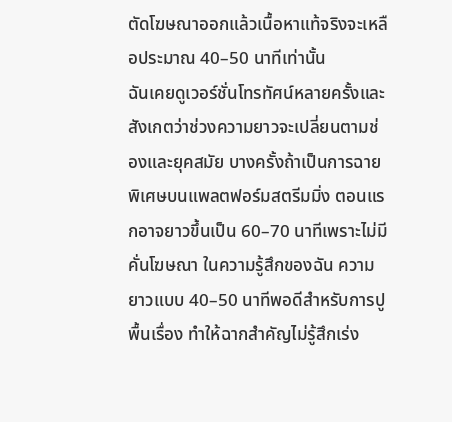ตัดโฆษณาออกแล้วเนื้อหาแท้จริงจะเหลือประมาณ 40–50 นาทีเท่านั้น
ฉันเคยดูเวอร์ชั่นโทรทัศน์หลายครั้งและสังเกตว่าช่วงความยาวจะเปลี่ยนตามช่องและยุคสมัย บางครั้งถ้าเป็นการฉายพิเศษบนแพลตฟอร์มสตรีมมิ่ง ตอนแรกอาจยาวขึ้นเป็น 60–70 นาทีเพราะไม่มีคั่นโฆษณา ในความรู้สึกของฉัน ความยาวแบบ 40–50 นาทีพอดีสำหรับการปูพื้นเรื่อง ทำให้ฉากสำคัญไม่รู้สึกเร่ง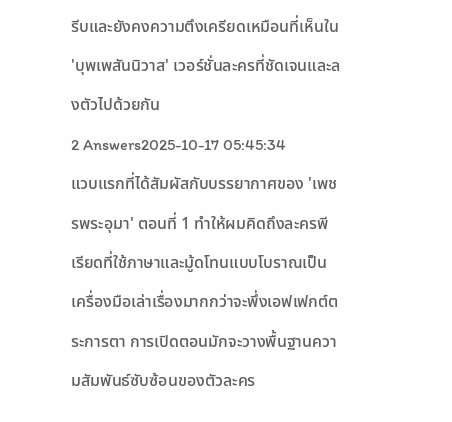รีบและยังคงความตึงเครียดเหมือนที่เห็นใน 'บุพเพสันนิวาส' เวอร์ชั่นละครที่ชัดเจนและลงตัวไปด้วยกัน
2 Answers2025-10-17 05:45:34
แวบแรกที่ได้สัมผัสกับบรรยากาศของ 'เพชรพระอุมา' ตอนที่ 1 ทำให้ผมคิดถึงละครพีเรียดที่ใช้ภาษาและมู้ดโทนแบบโบราณเป็นเครื่องมือเล่าเรื่องมากกว่าจะพึ่งเอฟเฟกต์ตระการตา การเปิดตอนมักจะวางพื้นฐานความสัมพันธ์ซับซ้อนของตัวละคร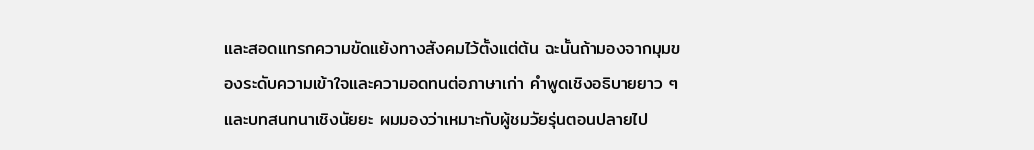และสอดแทรกความขัดแย้งทางสังคมไว้ตั้งแต่ต้น ฉะนั้นถ้ามองจากมุมของระดับความเข้าใจและความอดทนต่อภาษาเก่า คำพูดเชิงอธิบายยาว ๆ และบทสนทนาเชิงนัยยะ ผมมองว่าเหมาะกับผู้ชมวัยรุ่นตอนปลายไป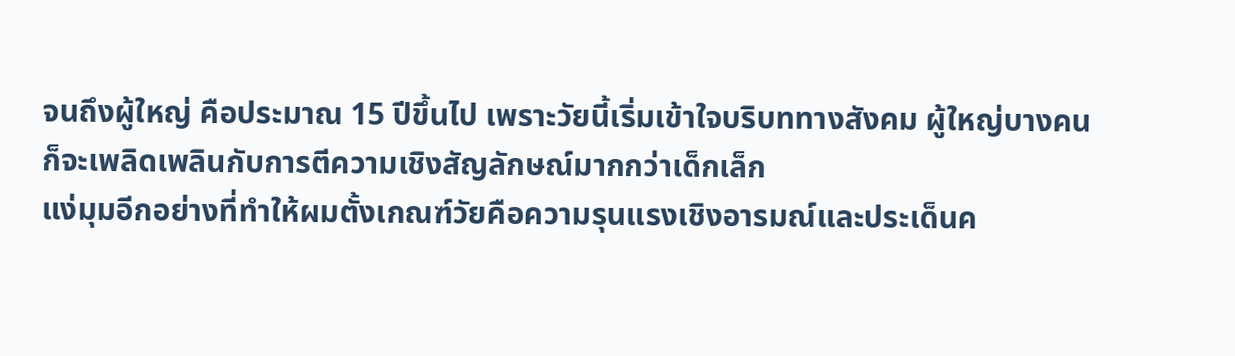จนถึงผู้ใหญ่ คือประมาณ 15 ปีขึ้นไป เพราะวัยนี้เริ่มเข้าใจบริบททางสังคม ผู้ใหญ่บางคนก็จะเพลิดเพลินกับการตีความเชิงสัญลักษณ์มากกว่าเด็กเล็ก
แง่มุมอีกอย่างที่ทำให้ผมตั้งเกณฑ์วัยคือความรุนแรงเชิงอารมณ์และประเด็นค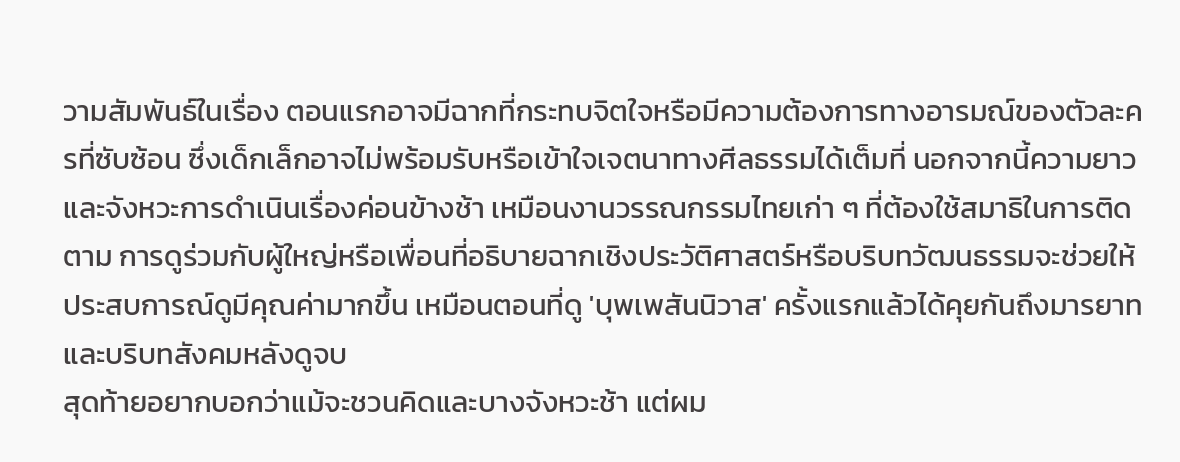วามสัมพันธ์ในเรื่อง ตอนแรกอาจมีฉากที่กระทบจิตใจหรือมีความต้องการทางอารมณ์ของตัวละครที่ซับซ้อน ซึ่งเด็กเล็กอาจไม่พร้อมรับหรือเข้าใจเจตนาทางศีลธรรมได้เต็มที่ นอกจากนี้ความยาวและจังหวะการดำเนินเรื่องค่อนข้างช้า เหมือนงานวรรณกรรมไทยเก่า ๆ ที่ต้องใช้สมาธิในการติดตาม การดูร่วมกับผู้ใหญ่หรือเพื่อนที่อธิบายฉากเชิงประวัติศาสตร์หรือบริบทวัฒนธรรมจะช่วยให้ประสบการณ์ดูมีคุณค่ามากขึ้น เหมือนตอนที่ดู 'บุพเพสันนิวาส' ครั้งแรกแล้วได้คุยกันถึงมารยาทและบริบทสังคมหลังดูจบ
สุดท้ายอยากบอกว่าแม้จะชวนคิดและบางจังหวะช้า แต่ผม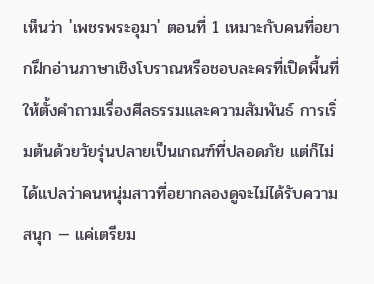เห็นว่า 'เพชรพระอุมา' ตอนที่ 1 เหมาะกับคนที่อยากฝึกอ่านภาษาเชิงโบราณหรือชอบละครที่เปิดพื้นที่ให้ตั้งคำถามเรื่องศีลธรรมและความสัมพันธ์ การเริ่มต้นด้วยวัยรุ่นปลายเป็นเกณฑ์ที่ปลอดภัย แต่ก็ไม่ได้แปลว่าคนหนุ่มสาวที่อยากลองดูจะไม่ได้รับความสนุก — แค่เตรียม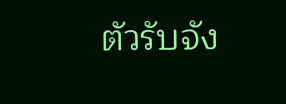ตัวรับจัง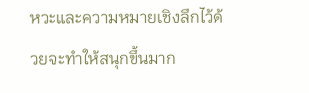หวะและความหมายเชิงลึกไว้ด้วยจะทำให้สนุกขึ้นมาก